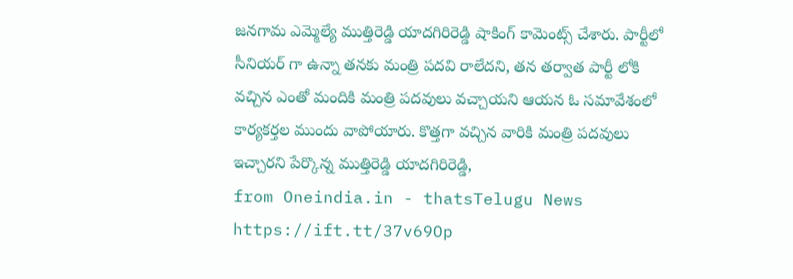జనగామ ఎమ్మెల్యే ముత్తిరెడ్డి యాదగిరిరెడ్డి షాకింగ్ కామెంట్స్ చేశారు. పార్టీలో సీనియర్ గా ఉన్నా తనకు మంత్రి పదవి రాలేదని, తన తర్వాత పార్టీ లోకి వచ్చిన ఎంతో మందికి మంత్రి పదవులు వచ్చాయని ఆయన ఓ సమావేశంలో కార్యకర్తల ముందు వాపోయారు. కొత్తగా వచ్చిన వారికి మంత్రి పదవులు ఇచ్చారని పేర్కొన్న ముత్తిరెడ్డి యాదగిరిరెడ్డి,
from Oneindia.in - thatsTelugu News https://ift.tt/37v69Op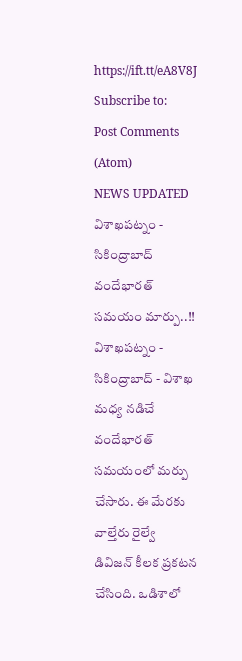https://ift.tt/eA8V8J
Subscribe to:
Post Comments (Atom)
NEWS UPDATED
విశాఖపట్నం - సికింద్రాబాద్ వందేభారత్ సమయం మార్పు..!!
విశాఖపట్నం - సికింద్రాబాద్ - విశాఖ మధ్య నడిచే వందేభారత్ సమయంలో మర్పు చేసారు. ఈ మేరకు వాల్తేరు రైల్వే డివిజన్ కీలక ప్రకటన చేసింది. ఒడిశాలో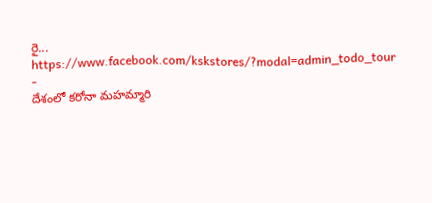రై...
https://www.facebook.com/kskstores/?modal=admin_todo_tour
-
దేశంలో కరోనా మహమ్మారి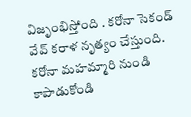విజృంభిస్తోంది . కరోనా సెకండ్ వేవ్ కరాళ నృత్యం చేస్తుంది. కరోనా మహమ్మారి నుండి కాపాడుకోండి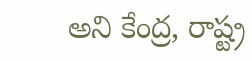అని కేంద్ర, రాష్ట్ర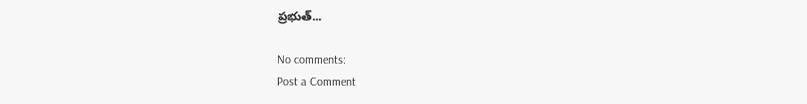ప్రభుత్...

No comments:
Post a Comment